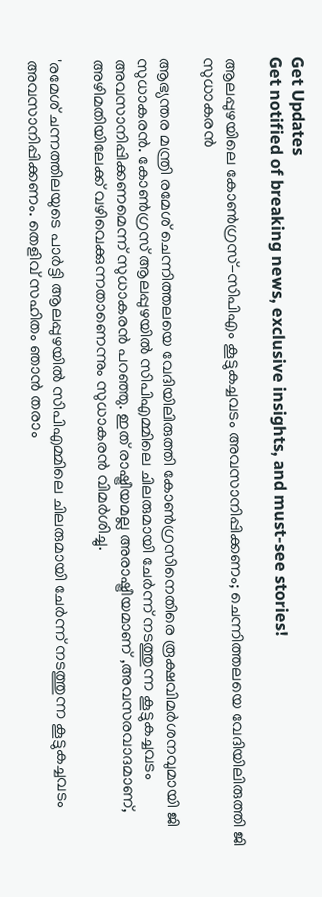Get Updates
Get notified of breaking news, exclusive insights, and must-see stories!

ആലപ്പുഴയിലെ കോണ്‍ഗ്രസ്-സിപിഎം കൂട്ടുകച്ചവടം അവസാനിപ്പിക്കണം; ചെന്നിത്തലയെ വേദിയിലിരുത്തി ജി സുധാകരന്‍

ആഭ്യന്തര മന്ത്രി രമേശ് ചെന്നിത്തലയെ വേദിയിലിരുത്തി കോണ്‍ഗ്രസിനെതിരെ രൂക്ഷവിമർശനവുമായി ജി സുധാകരൻ. കോണ്‍ഗ്രസ് ആലപ്പുഴയിൽ സിപിഎമ്മിലെ ചിലരുമായി ചേർന്ന് നടത്തുന്ന കൂട്ടുകച്ചവടം അവസാനിപ്പിക്കണമെന്ന് സുധാകരൻ പറഞ്ഞു. ഇത് രാഷ്ട്രീയമല്ല അരാഷ്ട്രീയമാണ് ,അവസരവാദമാണ്, അഴിമതിയിലേക്ക് വഴിവെക്കുന്നതാണെന്നും സുധാകരൻ വിമർശിച്ചു.

'രമേശ് ചന്നത്തിലയുടെ പാർട്ടി ആലപ്പുഴയിൽ സിപിഎമ്മിലെ ചിലരുമായി ചേർന്ന് നടത്തുന്ന കൂട്ടുകച്ചവടം അവസാനിപ്പിക്കണം. തെളിവ് സഹിതം ഞാൻ തരാം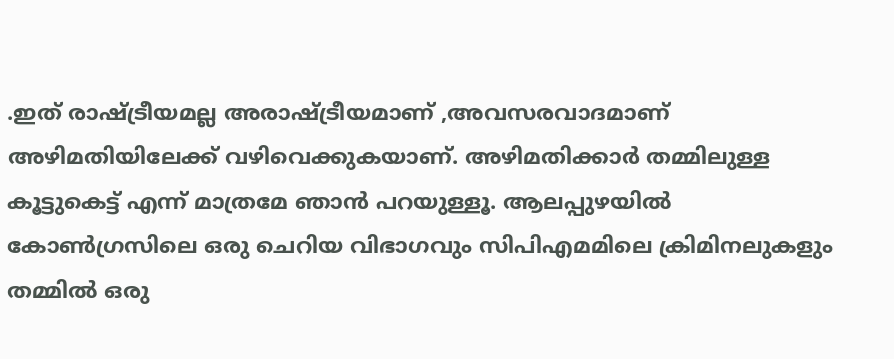.ഇത് രാഷ്ട്രീയമല്ല അരാഷ്ട്രീയമാണ് ,അവസരവാദമാണ് അഴിമതിയിലേക്ക് വഴിവെക്കുകയാണ്. അഴിമതിക്കാർ തമ്മിലുള്ള കൂട്ടുകെട്ട് എന്ന് മാത്രമേ ഞാൻ പറയുള്ളൂ. ആലപ്പുഴയിൽ കോൺഗ്രസിലെ ഒരു ചെറിയ വിഭാഗവും സിപിഎമമിലെ ക്രിമിനലുകളും തമ്മിൽ ഒരു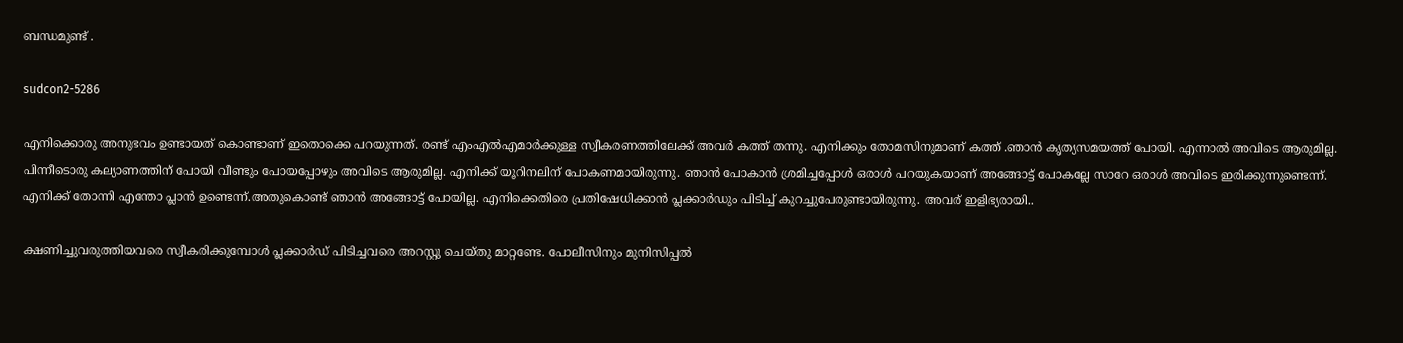ബന്ധമുണ്ട് .

sudcon2-5286

എനിക്കൊരു അനുഭവം ഉണ്ടായത് കൊണ്ടാണ് ഇതൊക്കെ പറയുന്നത്. രണ്ട് എംഎൽഎമാർക്കുള്ള സ്വീകരണത്തിലേക്ക് അവർ കത്ത് തന്നു. എനിക്കും തോമസിനുമാണ് കത്ത് .ഞാൻ കൃത്യസമയത്ത് പോയി. എന്നാൽ അവിടെ ആരുമില്ല. പിന്നീടൊരു കല്യാണത്തിന് പോയി വീണ്ടും പോയപ്പോഴും അവിടെ ആരുമില്ല. എനിക്ക് യൂറിനലിന് പോകണമായിരുന്നു. ഞാൻ പോകാൻ ശ്രമിച്ചപ്പോൾ ഒരാൾ പറയുകയാണ് അങ്ങോട്ട് പോകല്ലേ സാറേ ഒരാൾ അവിടെ ഇരിക്കുന്നുണ്ടെന്ന്. എനിക്ക് തോന്നി എന്തോ പ്ലാൻ ഉണ്ടെന്ന്.അതുകൊണ്ട് ഞാൻ അങ്ങോട്ട് പോയില്ല. എനിക്കെതിരെ പ്രതിഷേധിക്കാന്‍ പ്ലക്കാര്‍ഡും പിടിച്ച് കുറച്ചുപേരുണ്ടായിരുന്നു. അവര് ഇളിഭ്യരായി..

ക്ഷണിച്ചുവരുത്തിയവരെ സ്വീകരിക്കുമ്പോള്‍ പ്ലക്കാര്‍ഡ് പിടിച്ചവരെ അറസ്റ്റു ചെയ്തു മാറ്റണ്ടേ. പോലീസിനും മുനിസിപ്പല്‍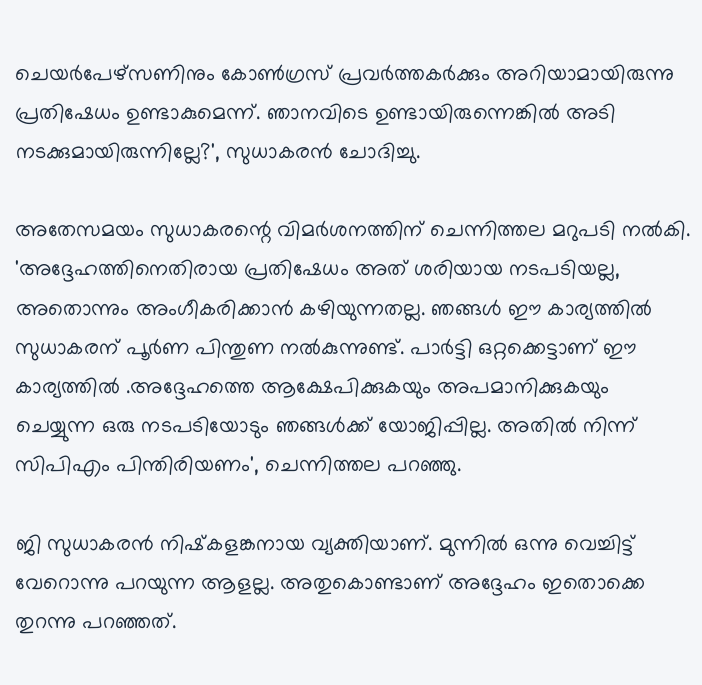ചെയര്‍പേഴ്‌സണിനും കോണ്‍ഗ്രസ് പ്രവര്‍ത്തകര്‍ക്കും അറിയാമായിരുന്നു പ്രതിഷേധം ഉണ്ടാകുമെന്ന്. ഞാനവിടെ ഉണ്ടായിരുന്നെങ്കിൽ അടി നടക്കുമായിരുന്നില്ലേ?', സുധാകരൻ ചോദിച്ചു.

അതേസമയം സുധാകരന്റെ വിമര്‍ശനത്തിന് ചെന്നിത്തല മറുപടി നൽകി. 'അദ്ദേഹത്തിനെതിരായ പ്രതിഷേധം അത് ശരിയായ നടപടിയല്ല, അതൊന്നും അംഗീകരിക്കാൻ കഴിയുന്നതല്ല. ഞങ്ങൾ ഈ കാര്യത്തിൽ സുധാകരന് പൂർണ പിന്തുണ നൽകുന്നുണ്ട്. പാർട്ടി ഒറ്റക്കെട്ടാണ് ഈ കാര്യത്തിൽ .അദ്ദേഹത്തെ ആക്ഷേപിക്കുകയും അപമാനിക്കുകയും ചെയ്യുന്ന ഒരു നടപടിയോടും ഞങ്ങൾക്ക് യോജിപ്പില്ല. അതിൽ നിന്ന് സിപിഎം പിന്തിരിയണം', ചെന്നിത്തല പറഞ്ഞു.

ജി സുധാകരന്‍ നിഷ്‌കളങ്കനായ വ്യക്തിയാണ്. മുന്നില്‍ ഒന്നു വെച്ചിട്ട് വേറൊന്നു പറയുന്ന ആളല്ല. അതുകൊണ്ടാണ് അദ്ദേഹം ഇതൊക്കെ തുറന്നു പറഞ്ഞത്.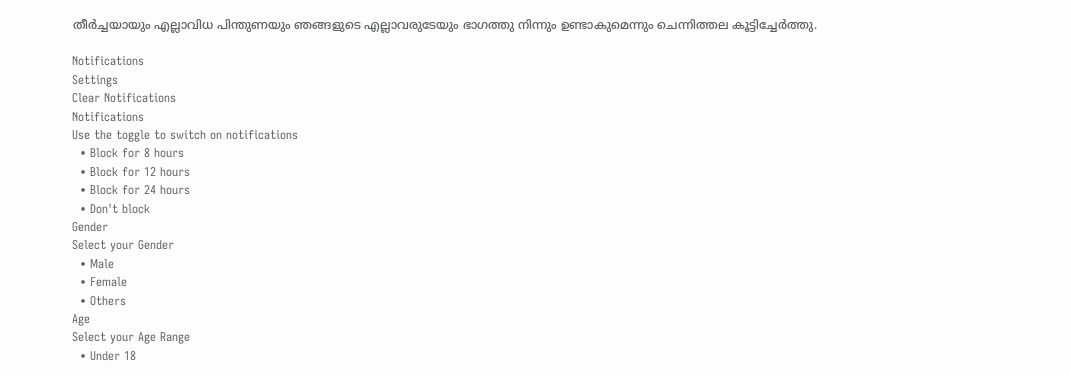തീര്‍ച്ചയായും എല്ലാവിധ പിന്തുണയും ഞങ്ങളുടെ എല്ലാവരുടേയും ഭാഗത്തു നിന്നും ഉണ്ടാകുമെന്നും ചെന്നിത്തല കൂട്ടിച്ചേർത്തു.

Notifications
Settings
Clear Notifications
Notifications
Use the toggle to switch on notifications
  • Block for 8 hours
  • Block for 12 hours
  • Block for 24 hours
  • Don't block
Gender
Select your Gender
  • Male
  • Female
  • Others
Age
Select your Age Range
  • Under 18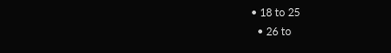• 18 to 25
  • 26 to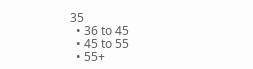35
  • 36 to 45
  • 45 to 55
  • 55+